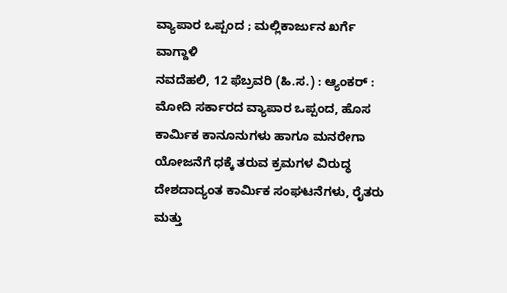ವ್ಯಾಪಾರ ಒಪ್ಪಂದ ; ಮಲ್ಲಿಕಾರ್ಜುನ ಖರ್ಗೆ ವಾಗ್ದಾಳಿ
ನವದೆಹಲಿ, 12 ಫೆಬ್ರವರಿ (ಹಿ.ಸ.) : ಆ್ಯಂಕರ್ : ಮೋದಿ ಸರ್ಕಾರದ ವ್ಯಾಪಾರ ಒಪ್ಪಂದ, ಹೊಸ ಕಾರ್ಮಿಕ ಕಾನೂನುಗಳು ಹಾಗೂ ಮನರೇಗಾ ಯೋಜನೆಗೆ ಧಕ್ಕೆ ತರುವ ಕ್ರಮಗಳ ವಿರುದ್ಧ ದೇಶದಾದ್ಯಂತ ಕಾರ್ಮಿಕ ಸಂಘಟನೆಗಳು, ರೈತರು ಮತ್ತು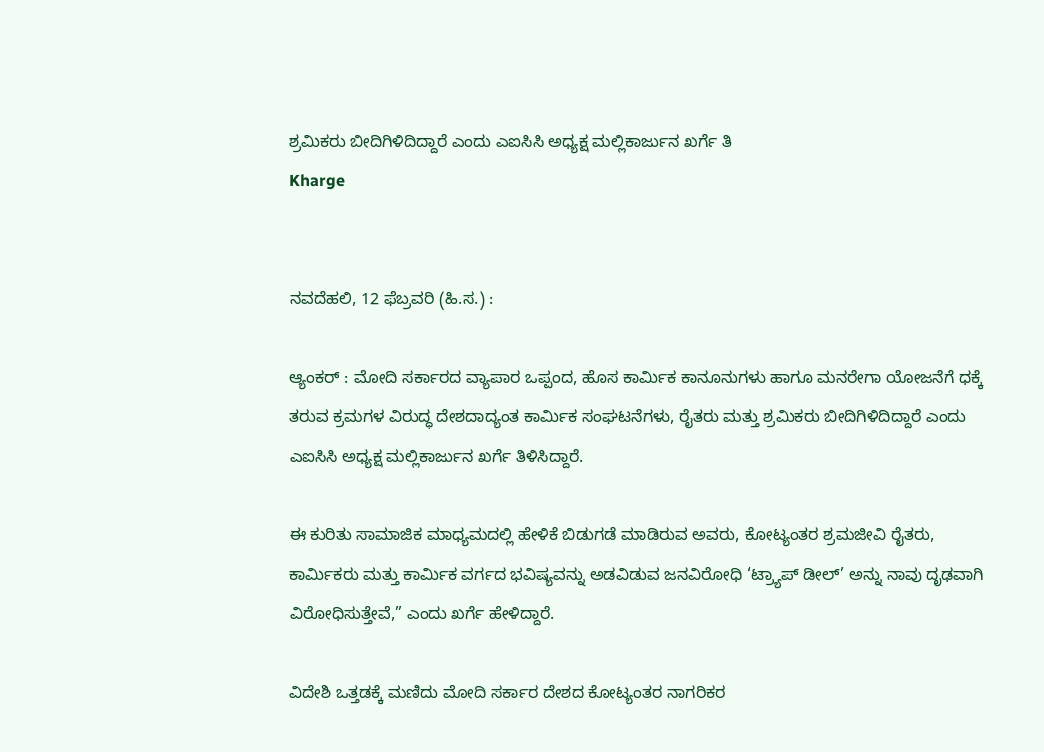ಶ್ರಮಿಕರು ಬೀದಿಗಿಳಿದಿದ್ದಾರೆ ಎಂದು ಎಐಸಿಸಿ ಅಧ್ಯಕ್ಷ ಮಲ್ಲಿಕಾರ್ಜುನ ಖರ್ಗೆ ತಿ
Kharge


ನವದೆಹಲಿ, 12 ಫೆಬ್ರವರಿ (ಹಿ.ಸ.) :

ಆ್ಯಂಕರ್ : ಮೋದಿ ಸರ್ಕಾರದ ವ್ಯಾಪಾರ ಒಪ್ಪಂದ, ಹೊಸ ಕಾರ್ಮಿಕ ಕಾನೂನುಗಳು ಹಾಗೂ ಮನರೇಗಾ ಯೋಜನೆಗೆ ಧಕ್ಕೆ ತರುವ ಕ್ರಮಗಳ ವಿರುದ್ಧ ದೇಶದಾದ್ಯಂತ ಕಾರ್ಮಿಕ ಸಂಘಟನೆಗಳು, ರೈತರು ಮತ್ತು ಶ್ರಮಿಕರು ಬೀದಿಗಿಳಿದಿದ್ದಾರೆ ಎಂದು ಎಐಸಿಸಿ ಅಧ್ಯಕ್ಷ ಮಲ್ಲಿಕಾರ್ಜುನ ಖರ್ಗೆ ತಿಳಿಸಿದ್ದಾರೆ.

ಈ ಕುರಿತು ಸಾಮಾಜಿಕ ಮಾಧ್ಯಮದಲ್ಲಿ ಹೇಳಿಕೆ ಬಿಡುಗಡೆ ಮಾಡಿರುವ ಅವರು, ಕೋಟ್ಯಂತರ ಶ್ರಮಜೀವಿ ರೈತರು, ಕಾರ್ಮಿಕರು ಮತ್ತು ಕಾರ್ಮಿಕ ವರ್ಗದ ಭವಿಷ್ಯವನ್ನು ಅಡವಿಡುವ ಜನವಿರೋಧಿ ‘ಟ್ರ್ಯಾಪ್ ಡೀಲ್’ ಅನ್ನು ನಾವು ದೃಢವಾಗಿ ವಿರೋಧಿಸುತ್ತೇವೆ,” ಎಂದು ಖರ್ಗೆ ಹೇಳಿದ್ದಾರೆ.

ವಿದೇಶಿ ಒತ್ತಡಕ್ಕೆ ಮಣಿದು ಮೋದಿ ಸರ್ಕಾರ ದೇಶದ ಕೋಟ್ಯಂತರ ನಾಗರಿಕರ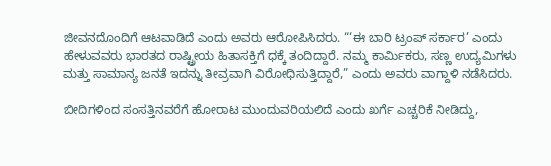ಜೀವನದೊಂದಿಗೆ ಆಟವಾಡಿದೆ ಎಂದು ಅವರು ಆರೋಪಿಸಿದರು. “‘ಈ ಬಾರಿ ಟ್ರಂಪ್ ಸರ್ಕಾರ’ ಎಂದು ಹೇಳುವವರು ಭಾರತದ ರಾಷ್ಟ್ರೀಯ ಹಿತಾಸಕ್ತಿಗೆ ಧಕ್ಕೆ ತಂದಿದ್ದಾರೆ. ನಮ್ಮ ಕಾರ್ಮಿಕರು, ಸಣ್ಣ ಉದ್ಯಮಿಗಳು ಮತ್ತು ಸಾಮಾನ್ಯ ಜನತೆ ಇದನ್ನು ತೀವ್ರವಾಗಿ ವಿರೋಧಿಸುತ್ತಿದ್ದಾರೆ,” ಎಂದು ಅವರು ವಾಗ್ದಾಳಿ ನಡೆಸಿದರು.

ಬೀದಿಗಳಿಂದ ಸಂಸತ್ತಿನವರೆಗೆ ಹೋರಾಟ ಮುಂದುವರಿಯಲಿದೆ ಎಂದು ಖರ್ಗೆ ಎಚ್ಚರಿಕೆ ನೀಡಿದ್ದು,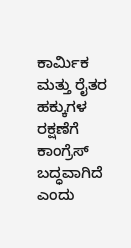ಕಾರ್ಮಿಕ ಮತ್ತು ರೈತರ ಹಕ್ಕುಗಳ ರಕ್ಷಣೆಗೆ ಕಾಂಗ್ರೆಸ್ ಬದ್ಧವಾಗಿದೆ ಎಂದು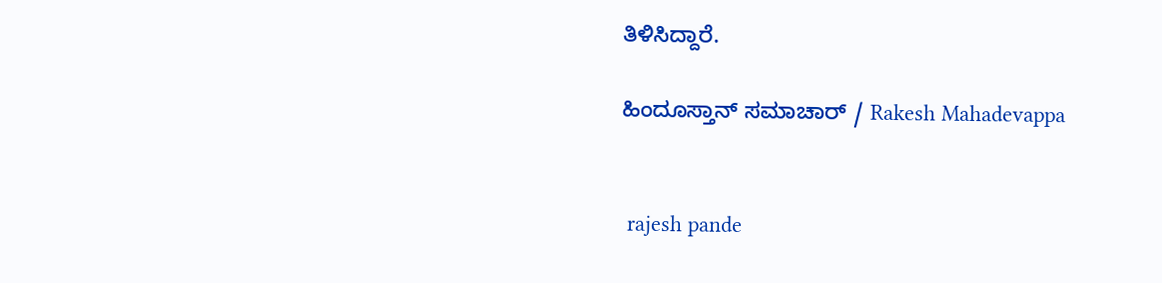ತಿಳಿಸಿದ್ದಾರೆ.

ಹಿಂದೂಸ್ತಾನ್ ಸಮಾಚಾರ್ / Rakesh Mahadevappa


 rajesh pande